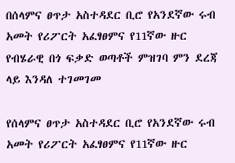በሰላምና ፀጥታ አስተዳደር ቢሮ የአንደኛው ሩብ አመት የሪፖርት አፈፃፀምና የ11ኛው ዙር የብሄራዊ በጎ ፍቃድ ወጣቶች ምዝገባ ምን ደረጃ ላይ እንዳለ ተገመገመ

የሰላምና ፀጥታ አስተዳደር ቢሮ የአንደኛው ሩብ አመት የሪፖርት አፈፃፀምና የ11ኛው ዙር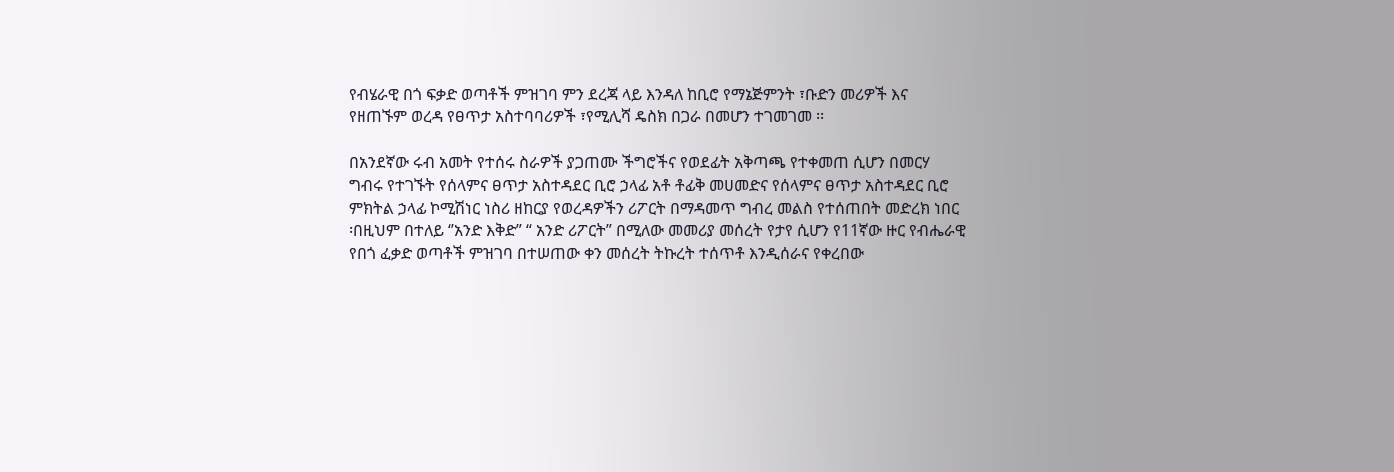የብሄራዊ በጎ ፍቃድ ወጣቶች ምዝገባ ምን ደረጃ ላይ እንዳለ ከቢሮ የማኔጅምንት ፣ቡድን መሪዎች እና የዘጠኙም ወረዳ የፀጥታ አስተባባሪዎች ፣የሚሊሻ ዴስክ በጋራ በመሆን ተገመገመ ፡፡

በአንደኛው ሩብ አመት የተሰሩ ስራዎች ያጋጠሙ ችግሮችና የወደፊት አቅጣጫ የተቀመጠ ሲሆን በመርሃ ግብሩ የተገኙት የሰላምና ፀጥታ አስተዳደር ቢሮ ኃላፊ አቶ ቶፊቅ መሀመድና የሰላምና ፀጥታ አስተዳደር ቢሮ ምክትል ኃላፊ ኮሚሽነር ነስሪ ዘከርያ የወረዳዎችን ሪፖርት በማዳመጥ ግብረ መልስ የተሰጠበት መድረክ ነበር ፡በዚህም በተለይ ‘’አንድ እቅድ” “ አንድ ሪፖርት” በሚለው መመሪያ መሰረት የታየ ሲሆን የ11ኛው ዙር የብሔራዊ የበጎ ፈቃድ ወጣቶች ምዝገባ በተሠጠው ቀን መሰረት ትኩረት ተሰጥቶ እንዲሰራና የቀረበው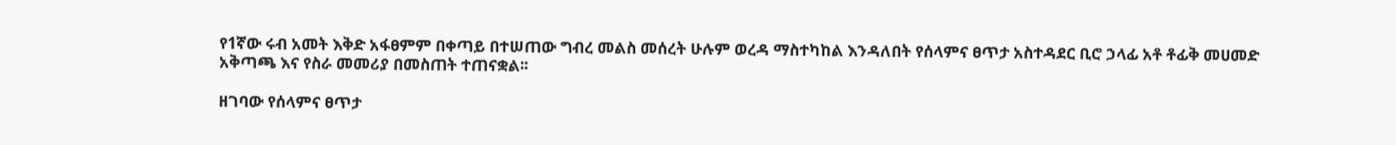የ1ኛው ሩብ አመት እቅድ አፋፀምም በቀጣይ በተሠጠው ግብረ መልስ መሰረት ሁሉም ወረዳ ማስተካከል እንዳለበት የሰላምና ፀጥታ አስተዳደር ቢሮ ኃላፊ አቶ ቶፊቅ መሀመድ አቅጣጫ እና የስራ መመሪያ በመስጠት ተጠናቋል፡፡

ዘገባው የሰላምና ፀጥታ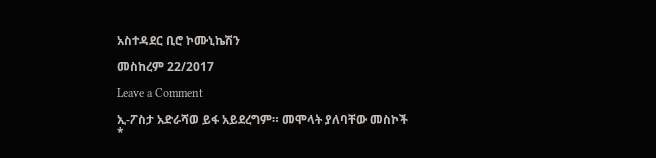አስተዳደር ቢሮ ኮሙኒኬሽን

መስከረም 22/2017

Leave a Comment

ኢ-ፖስታ አድራሻወ ይፋ አይደረግም። መሞላት ያለባቸው መስኮች *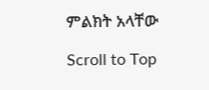ምልክት አላቸው

Scroll to Top